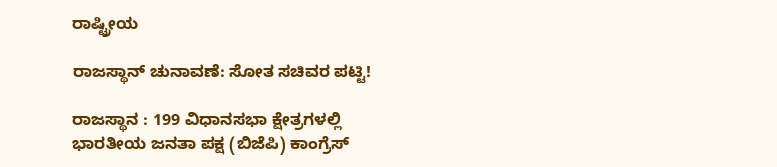ರಾಷ್ಟ್ರೀಯ

ರಾಜಸ್ಥಾನ್‌ ಚುನಾವಣೆ: ಸೋತ ಸಚಿವರ ಪಟ್ಟಿ!

ರಾಜಸ್ಥಾನ : 199 ವಿಧಾನಸಭಾ ಕ್ಷೇತ್ರಗಳಲ್ಲಿ ಭಾರತೀಯ ಜನತಾ ಪಕ್ಷ (ಬಿಜೆಪಿ) ಕಾಂಗ್ರೆಸ್‌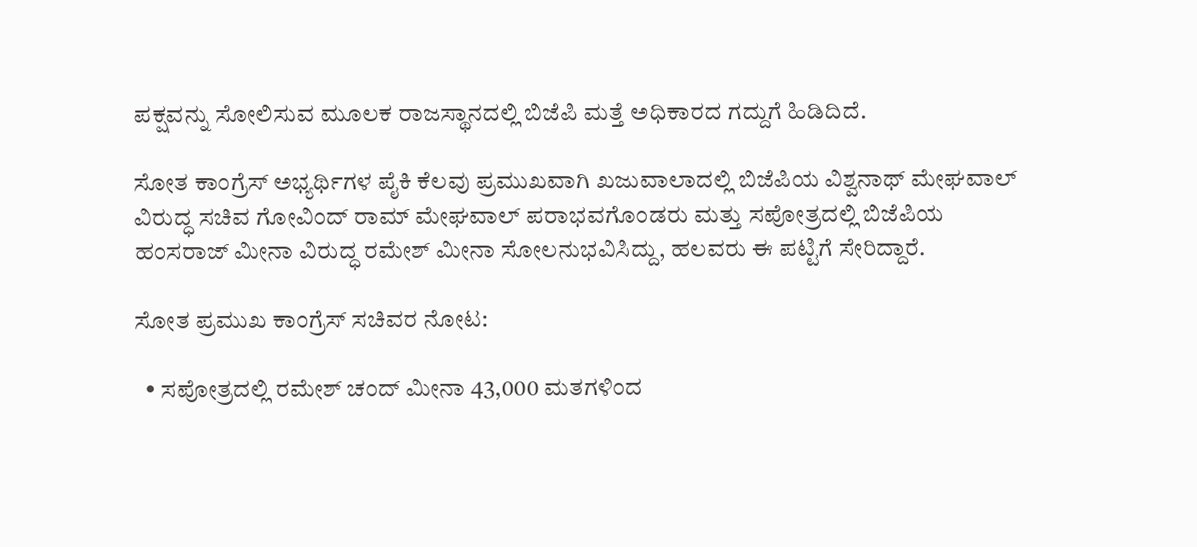ಪಕ್ಷವನ್ನು ಸೋಲಿಸುವ ಮೂಲಕ ರಾಜಸ್ಥಾನದಲ್ಲಿ ಬಿಜೆಪಿ ಮತ್ತೆ ಅಧಿಕಾರದ ಗದ್ದುಗೆ ಹಿಡಿದಿದೆ.

ಸೋತ ಕಾಂಗ್ರೆಸ್ ಅಭ್ಯರ್ಥಿಗಳ ಪೈಕಿ ಕೆಲವು ಪ್ರಮುಖವಾಗಿ ಖಜುವಾಲಾದಲ್ಲಿ ಬಿಜೆಪಿಯ ವಿಶ್ವನಾಥ್ ಮೇಘವಾಲ್ ವಿರುದ್ಧ ಸಚಿವ ಗೋವಿಂದ್ ರಾಮ್ ಮೇಘವಾಲ್ ಪರಾಭವಗೊಂಡರು ಮತ್ತು ಸಪೋತ್ರದಲ್ಲಿ ಬಿಜೆಪಿಯ ಹಂಸರಾಜ್ ಮೀನಾ ವಿರುದ್ಧ ರಮೇಶ್ ಮೀನಾ ಸೋಲನುಭವಿಸಿದ್ದು, ಹಲವರು ಈ ಪಟ್ಟಿಗೆ ಸೇರಿದ್ದಾರೆ.

ಸೋತ ಪ್ರಮುಖ ಕಾಂಗ್ರೆಸ್ ಸಚಿವರ ನೋಟ:

  • ಸಪೋತ್ರದಲ್ಲಿ ರಮೇಶ್ ಚಂದ್ ಮೀನಾ 43,000 ಮತಗಳಿಂದ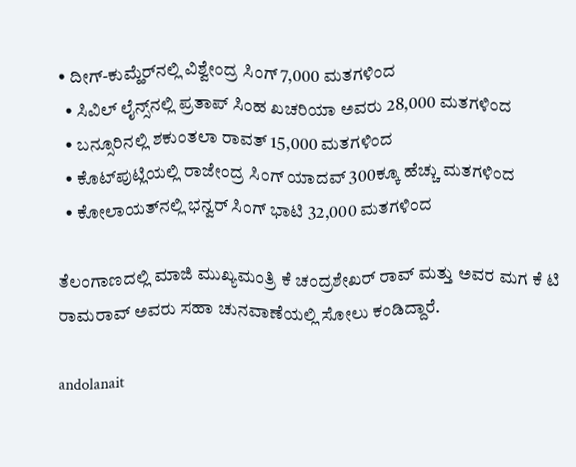• ದೀಗ್-ಕುಮ್ಹೆರ್‌ನಲ್ಲಿ ವಿಶ್ವೇಂದ್ರ ಸಿಂಗ್ 7,000 ಮತಗಳಿಂದ
  • ಸಿವಿಲ್ ಲೈನ್ಸ್‌ನಲ್ಲಿ ಪ್ರತಾಪ್ ಸಿಂಹ ಖಚರಿಯಾ ಅವರು 28,000 ಮತಗಳಿಂದ
  • ಬನ್ಸೂರಿನಲ್ಲಿ ಶಕುಂತಲಾ ರಾವತ್ 15,000 ಮತಗಳಿಂದ
  • ಕೊಟ್‌ಪುಟ್ಲಿಯಲ್ಲಿ ರಾಜೇಂದ್ರ ಸಿಂಗ್ ಯಾದವ್ 300ಕ್ಕೂ ಹೆಚ್ಚು ಮತಗಳಿಂದ
  • ಕೋಲಾಯತ್‌ನಲ್ಲಿ ಭನ್ವರ್ ಸಿಂಗ್ ಭಾಟಿ 32,000 ಮತಗಳಿಂದ

ತೆಲಂಗಾಣದಲ್ಲಿ ಮಾಜಿ ಮುಖ್ಯಮಂತ್ರಿ ಕೆ ಚಂದ್ರಶೇಖರ್‌ ರಾವ್‌ ಮತ್ತು ಅವರ ಮಗ ಕೆ ಟಿ ರಾಮರಾವ್‌ ಅವರು ಸಹಾ ಚುನವಾಣೆಯಲ್ಲಿ ಸೋಲು ಕಂಡಿದ್ದಾರೆ.

andolanait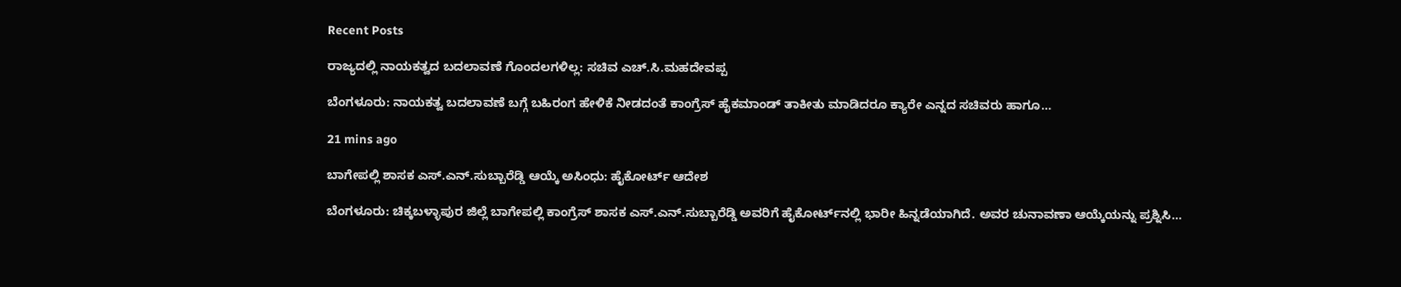Recent Posts

ರಾಜ್ಯದಲ್ಲಿ ನಾಯಕತ್ವದ ಬದಲಾವಣೆ ಗೊಂದಲಗಳಿಲ್ಲ: ಸಚಿವ ಎಚ್.ಸಿ.ಮಹದೇವಪ್ಪ

ಬೆಂಗಳೂರು: ನಾಯಕತ್ವ ಬದಲಾವಣೆ ಬಗ್ಗೆ ಬಹಿರಂಗ ಹೇಳಿಕೆ ನೀಡದಂತೆ ಕಾಂಗ್ರೆಸ್‌ ಹೈಕಮಾಂಡ್‌ ತಾಕೀತು ಮಾಡಿದರೂ ಕ್ಯಾರೇ ಎನ್ನದ ಸಚಿವರು ಹಾಗೂ…

21 mins ago

ಬಾಗೇಪಲ್ಲಿ ಶಾಸಕ ಎಸ್.ಎನ್‌.ಸುಬ್ಬಾರೆಡ್ಡಿ ಆಯ್ಕೆ ಅಸಿಂಧು: ಹೈಕೋರ್ಟ್‌ ಆದೇಶ

ಬೆಂಗಳೂರು: ಚಿಕ್ಕಬಳ್ಳಾಪುರ ಜಿಲ್ಲೆ ಬಾಗೇಪಲ್ಲಿ ಕಾಂಗ್ರೆಸ್‌ ಶಾಸಕ ಎಸ್.ಎನ್.ಸುಬ್ಬಾರೆಡ್ಡಿ ಅವರಿಗೆ ಹೈಕೋರ್ಟ್‌ನಲ್ಲಿ ಭಾರೀ ಹಿನ್ನಡೆಯಾಗಿದೆ. ಅವರ ಚುನಾವಣಾ ಆಯ್ಕೆಯನ್ನು ಪ್ರಶ್ನಿಸಿ…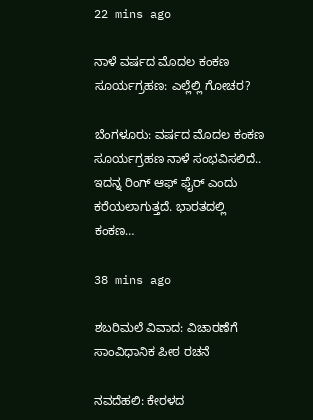22 mins ago

ನಾಳೆ ವರ್ಷದ ಮೊದಲ ಕಂಕಣ ಸೂರ್ಯಗ್ರಹಣ: ಎಲ್ಲೆಲ್ಲಿ ಗೋಚರ?

ಬೆಂಗಳೂರು: ವರ್ಷದ ಮೊದಲ ಕಂಕಣ ಸೂರ್ಯಗ್ರಹಣ ನಾಳೆ ಸಂಭವಿಸಲಿದೆ.. ಇದನ್ನ ರಿಂಗ್ ಆಫ್ ಫೈರ್ ಎಂದು ಕರೆಯಲಾಗುತ್ತದೆ. ಭಾರತದಲ್ಲಿ ಕಂಕಣ…

38 mins ago

ಶಬರಿಮಲೆ ವಿವಾದ: ವಿಚಾರಣೆಗೆ ಸಾಂವಿಧಾನಿಕ ಪೀಠ ರಚನೆ

ನವದೆಹಲಿ: ಕೇರಳದ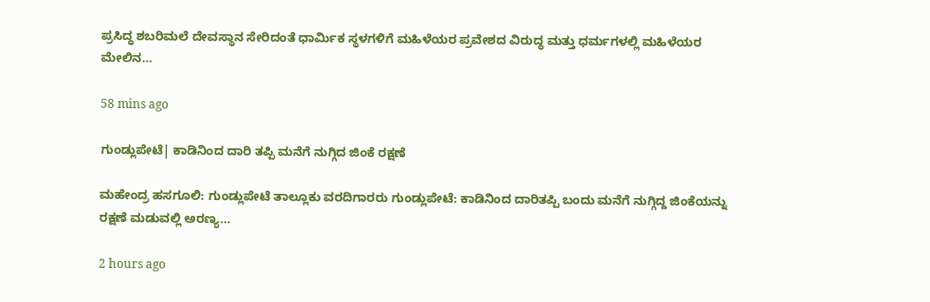ಪ್ರಸಿದ್ಧ ಶಬರಿಮಲೆ ದೇವಸ್ಥಾನ ಸೇರಿದಂತೆ ಧಾರ್ಮಿಕ ಸ್ಥಳಗಳಿಗೆ ಮಹಿಳೆಯರ ಪ್ರವೇಶದ ವಿರುದ್ಧ ಮತ್ತು ಧರ್ಮಗಳಲ್ಲಿ ಮಹಿಳೆಯರ ಮೇಲಿನ…

58 mins ago

ಗುಂಡ್ಲುಪೇಟೆ| ಕಾಡಿನಿಂದ‌ ದಾರಿ ತಪ್ಪಿ ಮನೆಗೆ ನುಗ್ಗಿದ ಜಿಂಕೆ ರಕ್ಷಣೆ

ಮಹೇಂದ್ರ ಹಸಗೂಲಿ: ಗುಂಡ್ಲುಪೇಟೆ ತಾಲ್ಲೂಕು ವರದಿಗಾರರು ಗುಂಡ್ಲುಪೇಟೆ: ಕಾಡಿನಿಂದ ದಾರಿತಪ್ಪಿ ಬಂದು ಮನೆಗೆ ನುಗ್ಗಿದ್ದ ಜಿಂಕೆಯನ್ನು ರಕ್ಷಣೆ ಮಡುವಲ್ಲಿ ಅರಣ್ಯ…

2 hours ago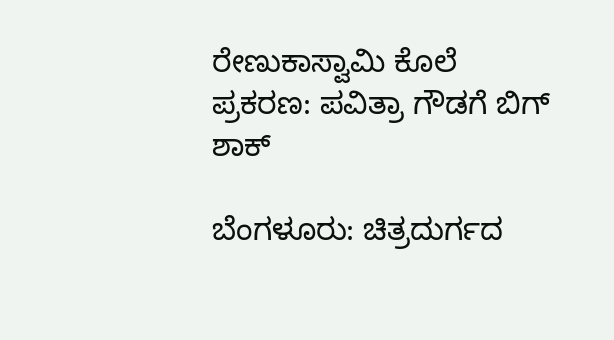ರೇಣುಕಾಸ್ವಾಮಿ ಕೊಲೆ ಪ್ರಕರಣ: ಪವಿತ್ರಾ ಗೌಡಗೆ ಬಿಗ್‌ ಶಾಕ್‌

ಬೆಂಗಳೂರು: ಚಿತ್ರದುರ್ಗದ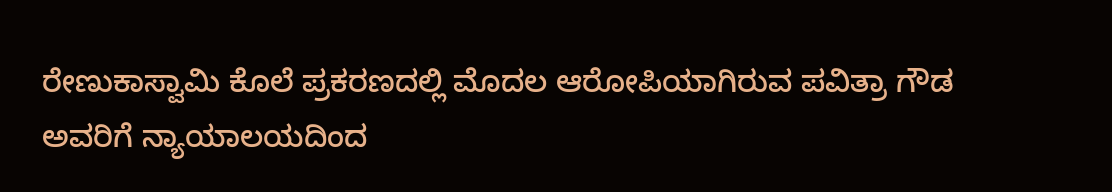ರೇಣುಕಾಸ್ವಾಮಿ ಕೊಲೆ ಪ್ರಕರಣದಲ್ಲಿ ಮೊದಲ ಆರೋಪಿಯಾಗಿರುವ ಪವಿತ್ರಾ ಗೌಡ ಅವರಿಗೆ ನ್ಯಾಯಾಲಯದಿಂದ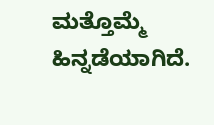ಮತ್ತೊಮ್ಮೆ ಹಿನ್ನಡೆಯಾಗಿದೆ.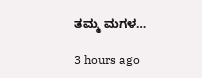ತಮ್ಮ ಮಗಳ…

3 hours ago